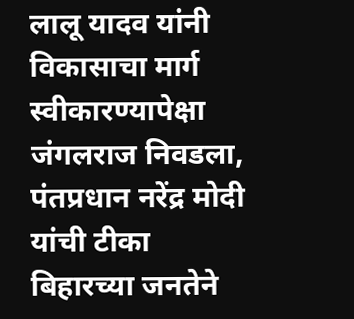लालू यादव यांनी विकासाचा मार्ग स्वीकारण्यापेक्षा जंगलराज निवडला, पंतप्रधान नरेंद्र मोदी यांची टीका
बिहारच्या जनतेने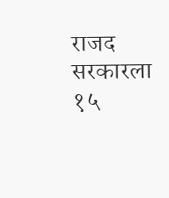राजद सरकारला १५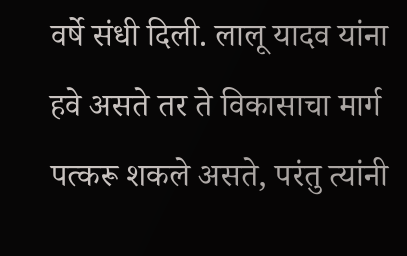वर्षे संधी दिली. लालू यादव यांना हवे असते तर ते विकासाचा मार्ग पत्करू शकले असते, परंतु त्यांनी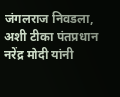जंगलराज निवडला, अशी टीका पंतप्रधान नरेंद्र मोदी यांनी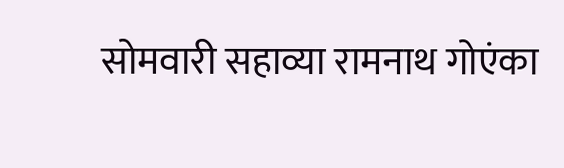सोमवारी सहाव्या रामनाथ गोएंका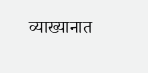व्याख्यानात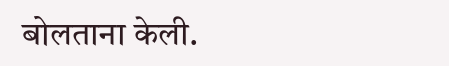बोलताना केली.